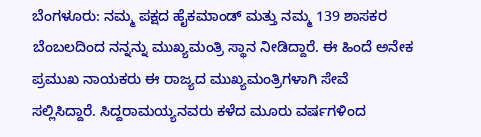ಬೆಂಗಳೂರು: ನಮ್ಮ ಪಕ್ಷದ ಹೈಕಮಾಂಡ್ ಮತ್ತು ನಮ್ಮ 139 ಶಾಸಕರ ಬೆಂಬಲದಿಂದ ನನ್ನನ್ನು ಮುಖ್ಯಮಂತ್ರಿ ಸ್ಥಾನ ನೀಡಿದ್ದಾರೆ. ಈ ಹಿಂದೆ ಅನೇಕ ಪ್ರಮುಖ ನಾಯಕರು ಈ ರಾಜ್ಯದ ಮುಖ್ಯಮಂತ್ರಿಗಳಾಗಿ ಸೇವೆ ಸಲ್ಲಿಸಿದ್ದಾರೆ. ಸಿದ್ದರಾಮಯ್ಯನವರು ಕಳೆದ ಮೂರು ವರ್ಷಗಳಿಂದ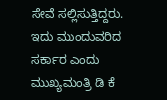ಸೇವೆ ಸಲ್ಲಿಸುತ್ತಿದ್ದರು. ಇದು ಮುಂದುವರಿದ ಸರ್ಕಾರ ಎಂದು ಮುಖ್ಯಮಂತ್ರಿ ಡಿ ಕೆ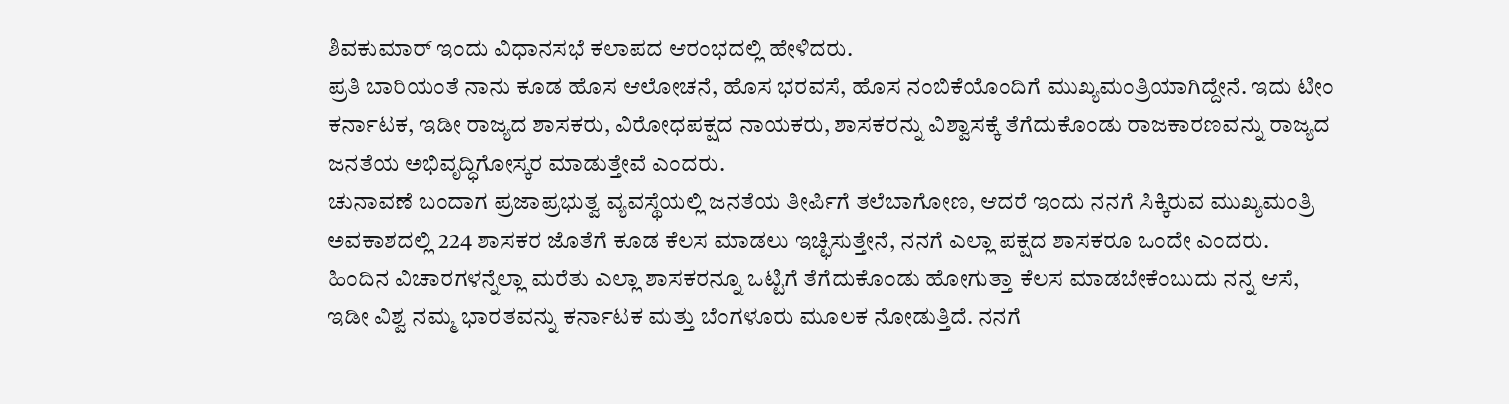ಶಿವಕುಮಾರ್ ಇಂದು ವಿಧಾನಸಭೆ ಕಲಾಪದ ಆರಂಭದಲ್ಲಿ ಹೇಳಿದರು.
ಪ್ರತಿ ಬಾರಿಯಂತೆ ನಾನು ಕೂಡ ಹೊಸ ಆಲೋಚನೆ, ಹೊಸ ಭರವಸೆ, ಹೊಸ ನಂಬಿಕೆಯೊಂದಿಗೆ ಮುಖ್ಯಮಂತ್ರಿಯಾಗಿದ್ದೇನೆ. ಇದು ಟೀಂ ಕರ್ನಾಟಕ, ಇಡೀ ರಾಜ್ಯದ ಶಾಸಕರು, ವಿರೋಧಪಕ್ಷದ ನಾಯಕರು, ಶಾಸಕರನ್ನು ವಿಶ್ವಾಸಕ್ಕೆ ತೆಗೆದುಕೊಂಡು ರಾಜಕಾರಣವನ್ನು ರಾಜ್ಯದ ಜನತೆಯ ಅಭಿವೃದ್ಧಿಗೋಸ್ಕರ ಮಾಡುತ್ತೇವೆ ಎಂದರು.
ಚುನಾವಣೆ ಬಂದಾಗ ಪ್ರಜಾಪ್ರಭುತ್ವ ವ್ಯವಸ್ಥೆಯಲ್ಲಿ ಜನತೆಯ ತೀರ್ಪಿಗೆ ತಲೆಬಾಗೋಣ, ಆದರೆ ಇಂದು ನನಗೆ ಸಿಕ್ಕಿರುವ ಮುಖ್ಯಮಂತ್ರಿ ಅವಕಾಶದಲ್ಲಿ 224 ಶಾಸಕರ ಜೊತೆಗೆ ಕೂಡ ಕೆಲಸ ಮಾಡಲು ಇಚ್ಛಿಸುತ್ತೇನೆ, ನನಗೆ ಎಲ್ಲಾ ಪಕ್ಷದ ಶಾಸಕರೂ ಒಂದೇ ಎಂದರು.
ಹಿಂದಿನ ವಿಚಾರಗಳನ್ನೆಲ್ಲಾ ಮರೆತು ಎಲ್ಲಾ ಶಾಸಕರನ್ನೂ ಒಟ್ಟಿಗೆ ತೆಗೆದುಕೊಂಡು ಹೋಗುತ್ತಾ ಕೆಲಸ ಮಾಡಬೇಕೆಂಬುದು ನನ್ನ ಆಸೆ, ಇಡೀ ವಿಶ್ವ ನಮ್ಮ ಭಾರತವನ್ನು ಕರ್ನಾಟಕ ಮತ್ತು ಬೆಂಗಳೂರು ಮೂಲಕ ನೋಡುತ್ತಿದೆ. ನನಗೆ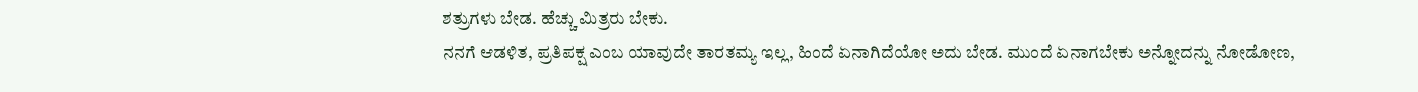ಶತ್ರುಗಳು ಬೇಡ. ಹೆಚ್ಚು ಮಿತ್ರರು ಬೇಕು.
ನನಗೆ ಆಡಳಿತ, ಪ್ರತಿಪಕ್ಷ ಎಂಬ ಯಾವುದೇ ತಾರತಮ್ಯ ಇಲ್ಲ, ಹಿಂದೆ ಏನಾಗಿದೆಯೋ ಅದು ಬೇಡ. ಮುಂದೆ ಏನಾಗಬೇಕು ಅನ್ನೋದನ್ನು ನೋಡೋಣ,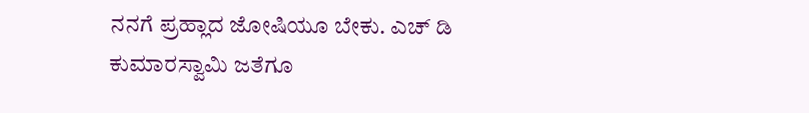ನನಗೆ ಪ್ರಹ್ಲಾದ ಜೋಷಿಯೂ ಬೇಕು. ಎಚ್ ಡಿ ಕುಮಾರಸ್ವಾಮಿ ಜತೆಗೂ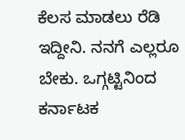ಕೆಲಸ ಮಾಡಲು ರೆಡಿ ಇದ್ದೀನಿ. ನನಗೆ ಎಲ್ಲರೂ ಬೇಕು. ಒಗ್ಗಟ್ಟಿನಿಂದ ಕರ್ನಾಟಕ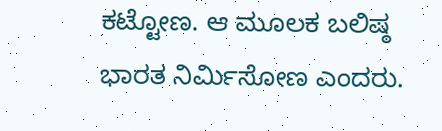ಕಟ್ಟೋಣ. ಆ ಮೂಲಕ ಬಲಿಷ್ಠ ಭಾರತ ನಿರ್ಮಿಸೋಣ ಎಂದರು.